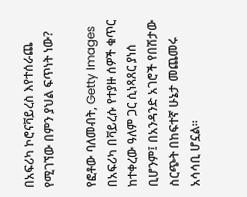በአፍሪካ ኮሮናቫይረስ እየተሰራጨ የሚገኘው በምን ያህል ፍጥነት ነው?

የፎቶው ባለመብት, Getty Images
በአፍሪካ በቫይረሱ የተያዙ ሰዎች ቁጥር ከተቀረው ዓለም ጋር ሲነጻጸር ያነሰ ቢሆንም፤ በአንዳንድ አገሮች የበሽታው ስርጭት በከፍተኛ ሁኔታ መጨመሩ አሳሳቢ ሆኗል።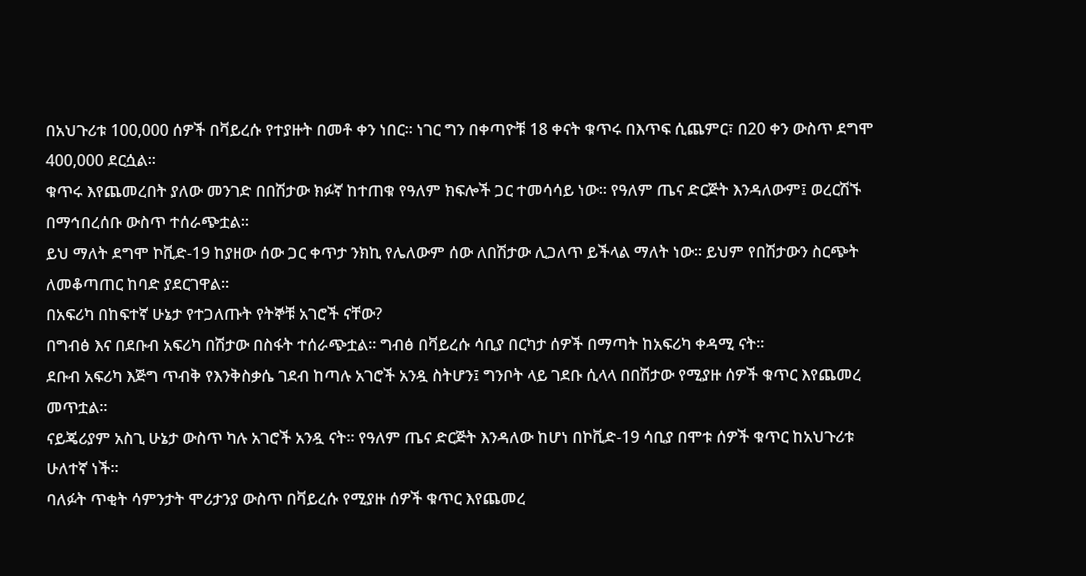በአህጉሪቱ 100,000 ሰዎች በቫይረሱ የተያዙት በመቶ ቀን ነበር። ነገር ግን በቀጣዮቹ 18 ቀናት ቁጥሩ በእጥፍ ሲጨምር፣ በ20 ቀን ውስጥ ደግሞ 400,000 ደርሷል።
ቁጥሩ እየጨመረበት ያለው መንገድ በበሽታው ክፉኛ ከተጠቁ የዓለም ክፍሎች ጋር ተመሳሳይ ነው። የዓለም ጤና ድርጅት እንዳለውም፤ ወረርሽኙ በማኅበረሰቡ ውስጥ ተሰራጭቷል።
ይህ ማለት ደግሞ ኮቪድ-19 ከያዘው ሰው ጋር ቀጥታ ንክኪ የሌለውም ሰው ለበሽታው ሊጋለጥ ይችላል ማለት ነው። ይህም የበሽታውን ስርጭት ለመቆጣጠር ከባድ ያደርገዋል።
በአፍሪካ በከፍተኛ ሁኔታ የተጋለጡት የትኞቹ አገሮች ናቸው?
በግብፅ እና በደቡብ አፍሪካ በሽታው በስፋት ተሰራጭቷል። ግብፅ በቫይረሱ ሳቢያ በርካታ ሰዎች በማጣት ከአፍሪካ ቀዳሚ ናት።
ደቡብ አፍሪካ እጅግ ጥብቅ የእንቅስቃሴ ገደብ ከጣሉ አገሮች አንዷ ስትሆን፤ ግንቦት ላይ ገደቡ ሲላላ በበሽታው የሚያዙ ሰዎች ቁጥር እየጨመረ መጥቷል።
ናይጄሪያም አስጊ ሁኔታ ውስጥ ካሉ አገሮች አንዷ ናት። የዓለም ጤና ድርጅት እንዳለው ከሆነ በኮቪድ-19 ሳቢያ በሞቱ ሰዎች ቁጥር ከአህጉሪቱ ሁለተኛ ነች።
ባለፉት ጥቂት ሳምንታት ሞሪታንያ ውስጥ በቫይረሱ የሚያዙ ሰዎች ቁጥር እየጨመረ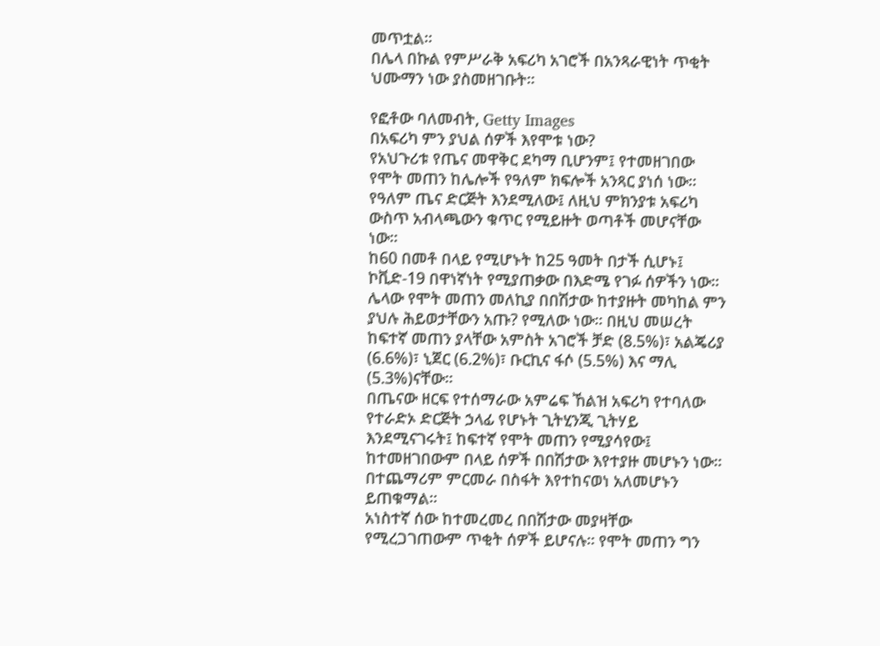መጥቷል።
በሌላ በኩል የምሥራቅ አፍሪካ አገሮች በአንጻራዊነት ጥቂት ህሙማን ነው ያስመዘገቡት።

የፎቶው ባለመብት, Getty Images
በአፍሪካ ምን ያህል ሰዎች እየሞቱ ነው?
የአህጉሪቱ የጤና መዋቅር ደካማ ቢሆንም፤ የተመዘገበው የሞት መጠን ከሌሎች የዓለም ክፍሎች አንጻር ያነሰ ነው። የዓለም ጤና ድርጅት እንደሚለው፤ ለዚህ ምክንያቱ አፍሪካ ውስጥ አብላጫውን ቁጥር የሚይዙት ወጣቶች መሆናቸው ነው።
ከ60 በመቶ በላይ የሚሆኑት ከ25 ዓመት በታች ሲሆኑ፤ ኮቪድ-19 በዋነኛነት የሚያጠቃው በእድሜ የገፉ ሰዎችን ነው።
ሌላው የሞት መጠን መለኪያ በበሽታው ከተያዙት መካከል ምን ያህሉ ሕይወታቸውን አጡ? የሚለው ነው። በዚህ መሠረት ከፍተኛ መጠን ያላቸው አምስት አገሮች ቻድ (8.5%)፣ አልጄሪያ (6.6%)፣ ኒጀር (6.2%)፣ ቡርኪና ፋሶ (5.5%) እና ማሊ (5.3%)ናቸው።
በጤናው ዘርፍ የተሰማራው አምሬፍ ኸልዝ አፍሪካ የተባለው የተራድኦ ድርጅት ኃላፊ የሆኑት ጊትሂንጂ ጊትሃይ እንደሚናገሩት፤ ከፍተኛ የሞት መጠን የሚያሳየው፤ ከተመዘገበውም በላይ ሰዎች በበሽታው እየተያዙ መሆኑን ነው። በተጨማሪም ምርመራ በስፋት እየተከናወነ አለመሆኑን ይጠቁማል።
አነስተኛ ሰው ከተመረመረ በበሽታው መያዛቸው የሚረጋገጠውም ጥቂት ሰዎች ይሆናሉ። የሞት መጠን ግን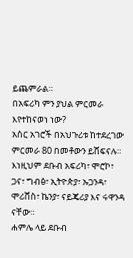ይጨምራል።
በአፍሪካ ምን ያህል ምርመራ እየተከናወነ ነው?
አስር አገሮች በአህጉሪቱ ከተደረገው ምርመራ 80 በመቶውን ይሸፍናሉ። እነዚህም ደቡብ አፍሪካ፣ ሞሮኮ፣ ጋና፣ ግብፅ፣ ኢትዮጵያ፣ ኡጋንዳ፣ ሞሪሸስ፣ ኬንያ፣ ናይጄሪያ እና ሩዋንዳ ናቸው።
ሐምሌ ላይ ደቡብ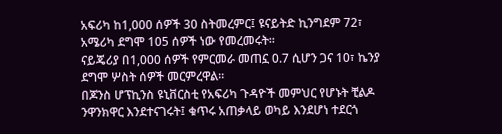አፍሪካ ከ1,000 ሰዎች 30 ስትመረምር፤ ዩናይትድ ኪንግደም 72፣ አሜሪካ ደግሞ 105 ሰዎች ነው የመረመሩት።
ናይጄሪያ በ1,000 ሰዎች የምርመራ መጠኗ 0.7 ሲሆን ጋና 10፣ ኬንያ ደግሞ ሦስት ሰዎች መርምረዋል።
በጆንስ ሆፕኪንስ ዩኒቨርስቲ የአፍሪካ ጉዳዮች መምህር የሆኑት ቺልዶ ንዋንክዋር እንደተናገሩት፤ ቁጥሩ አጠቃላይ ወካይ እንደሆነ ተደርጎ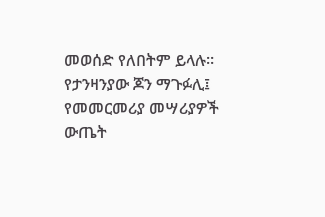መወሰድ የለበትም ይላሉ።
የታንዛንያው ጆን ማጉፉሊ፤ የመመርመሪያ መሣሪያዎች ውጤት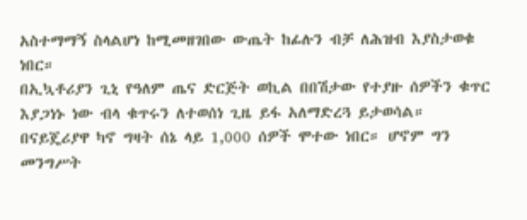አስተማማኝ ስላልሆነ ከሚመዘገበው ውጤት ከፊሉን ብቻ ለሕዝብ እያስታወቁ ነበር።
በኢኳቶሪያን ጊኒ የዓለም ጤና ድርጅት ወኪል በበሽታው የተያዙ ሰዎችን ቁጥር እያጋነኑ ነው ብላ ቁጥሩን ለተወሰነ ጊዜ ይፋ አለማድረጓ ይታወሳል።
በናይጄሪያዋ ካኖ ግዛት ሰኔ ላይ 1,000 ሰዎች ሞተው ነበር። ሆኖም ግን መንግሥት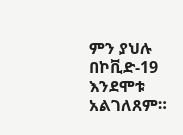ምን ያህሉ በኮቪድ-19 እንደሞቱ አልገለጸም።